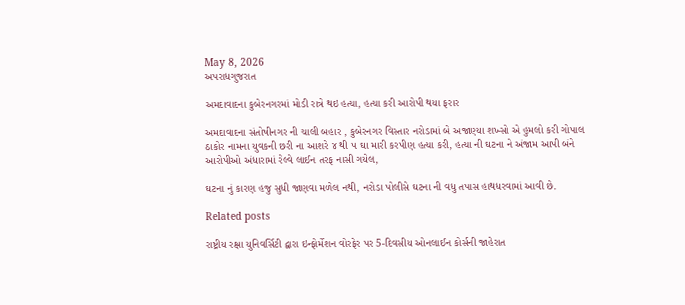May 8, 2026
અપરાધગુજરાત

અમદાવાદના કુબેરનગરમાં મોડી રાત્રે થઇ હત્યા, હત્યા કરી આરોપી થયા ફરાર

અમદાવાદના સંતોષીનગર ની ચાલી બહાર , કુબેરનગર વિસ્તાર નરોડામાં બે અજાણ્યા શખ્સો એ હુમલો કરી ગોપાલ ઠાકોર નામના યુવકની છરી ના આશરે ૪ થી ૫ ઘા મારી કરપીણ હત્યા કરી, હત્યા ની ઘટના ને અંજામ આપી બંને આરોપીઓ અંધારામાં રેલ્વે લાઈન તરફ નાસી ગયેલ,

ઘટના નું કારણ હજુ સુધી જાણવા મળેલ નથી, નરોડા પોલીસે ઘટના ની વધુ તપાસ હાથધરવામાં આવી છે.

Related posts

રાષ્ટ્રીય રક્ષા યુનિવર્સિટી દ્વારા ઇન્ફોર્મેશન વોરફેર પર 5-દિવસીય ઓનલાઈન કોર્સની જાહેરાત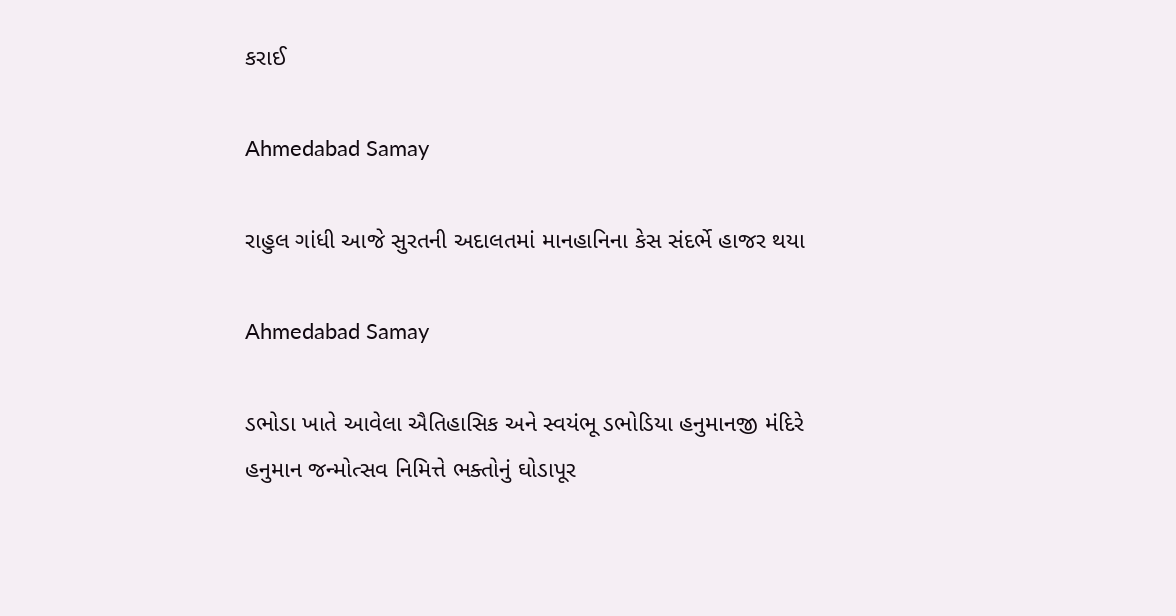કરાઈ

Ahmedabad Samay

રાહુલ ગાંધી આજે સુરતની અદાલતમાં માનહાનિના કેસ સંદર્ભે હાજર થયા

Ahmedabad Samay

ડભોડા ખાતે આવેલા ઐતિહાસિક અને સ્વયંભૂ ડભોડિયા હનુમાનજી મંદિરે હનુમાન જન્મોત્સવ નિમિત્તે ભક્તોનું ઘોડાપૂર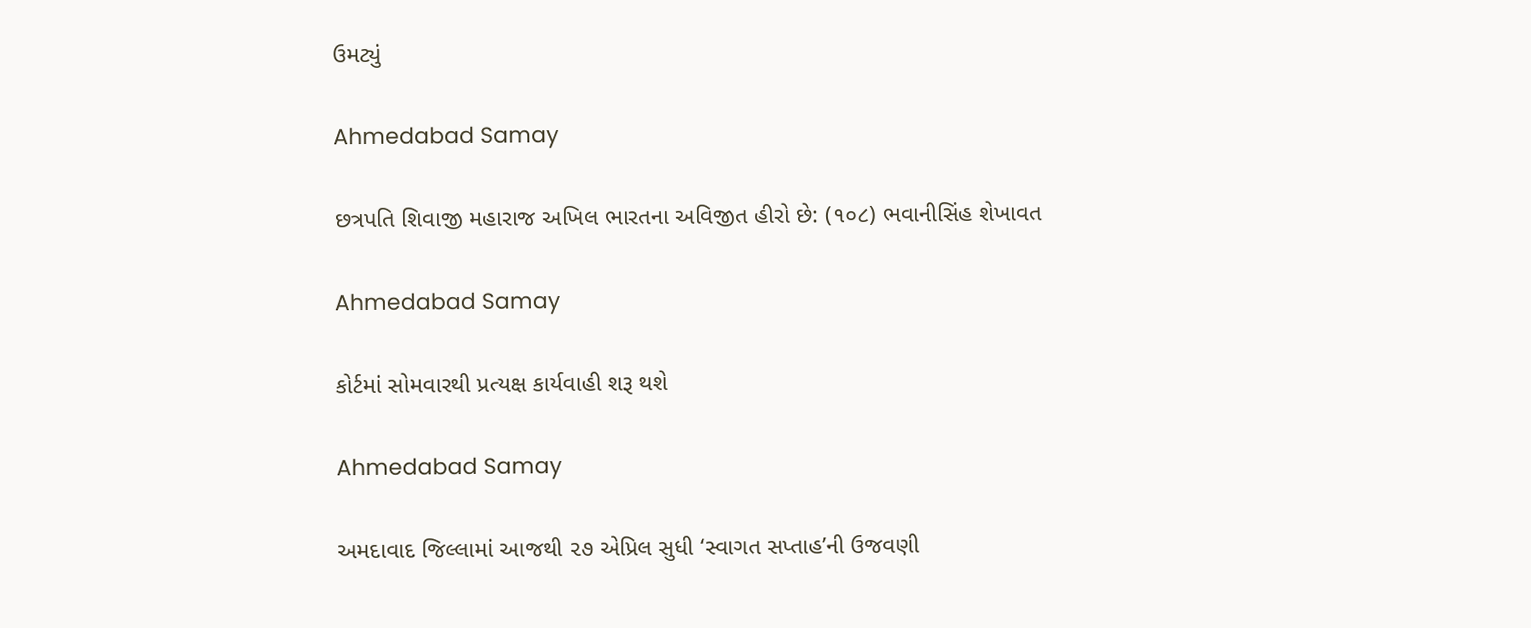ઉમટ્યું

Ahmedabad Samay

છત્રપતિ શિવાજી મહારાજ અખિલ ભારતના અવિજીત હીરો છે: (૧૦૮) ભવાનીસિંહ શેખાવત

Ahmedabad Samay

કોર્ટમાં સોમવારથી પ્રત્યક્ષ કાર્યવાહી શરૂ થશે

Ahmedabad Samay

અમદાવાદ જિલ્લામાં આજથી ૨૭ એપ્રિલ સુધી ‘સ્વાગત સપ્તાહ’ની ઉજવણી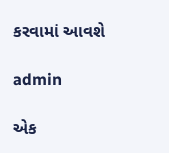કરવામાં આવશે

admin

એક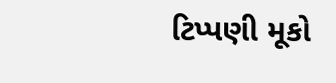ટિપ્પણી મૂકો